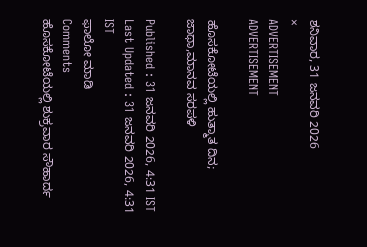ಶನಿವಾರ, 31 ಜನವರಿ 2026
×
ADVERTISEMENT
ADVERTISEMENT

ಹೊಸಕೋಟೆಯಲ್ಲಿ ಹುತ್ಮಾತ ದಿನ; ಜಾಥಾ,ಮಾನವ ಸರಪಳಿ

Published : 31 ಜನವರಿ 2026, 4:31 IST
Last Updated : 31 ಜನವರಿ 2026, 4:31 IST
ಫಾಲೋ ಮಾಡಿ
Comments
ಹೊಸಕೋಟೆಯಲ್ಲಿ ಶುಕ್ರವಾರ ಸೌಹಾರ್ದ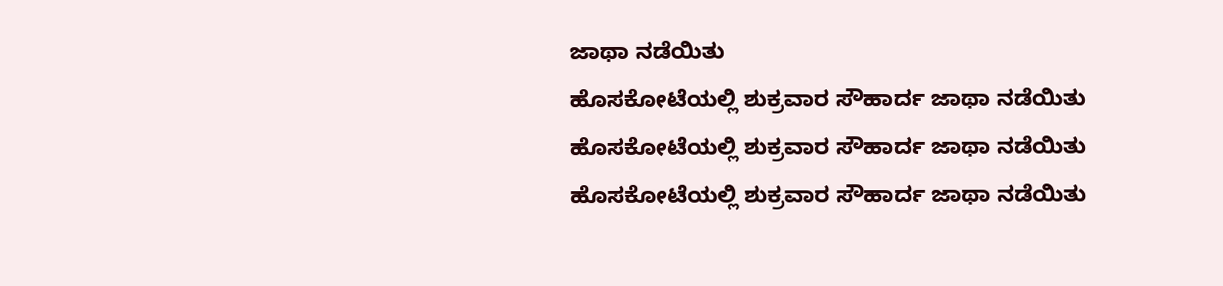ಜಾಥಾ ನಡೆಯಿತು
ಹೊಸಕೋಟೆಯಲ್ಲಿ ಶುಕ್ರವಾರ ಸೌಹಾರ್ದ ಜಾಥಾ ನಡೆಯಿತು
ಹೊಸಕೋಟೆಯಲ್ಲಿ ಶುಕ್ರವಾರ ಸೌಹಾರ್ದ ಜಾಥಾ ನಡೆಯಿತು
ಹೊಸಕೋಟೆಯಲ್ಲಿ ಶುಕ್ರವಾರ ಸೌಹಾರ್ದ ಜಾಥಾ ನಡೆಯಿತು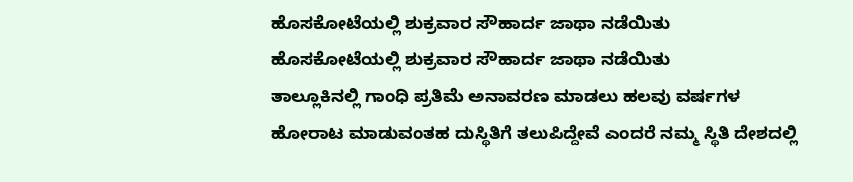ಹೊಸಕೋಟೆಯಲ್ಲಿ ಶುಕ್ರವಾರ ಸೌಹಾರ್ದ ಜಾಥಾ ನಡೆಯಿತು
ಹೊಸಕೋಟೆಯಲ್ಲಿ ಶುಕ್ರವಾರ ಸೌಹಾರ್ದ ಜಾಥಾ ನಡೆಯಿತು
ತಾಲ್ಲೂಕಿನಲ್ಲಿ ಗಾಂಧಿ ಪ್ರತಿಮೆ ಅನಾವರಣ ಮಾಡಲು ಹಲವು ವರ್ಷಗಳ ಹೋರಾಟ ಮಾಡುವಂತಹ ದುಸ್ಥಿತಿಗೆ ತಲುಪಿದ್ದೇವೆ ಎಂದರೆ ನಮ್ಮ ಸ್ಥಿತಿ ದೇಶದಲ್ಲಿ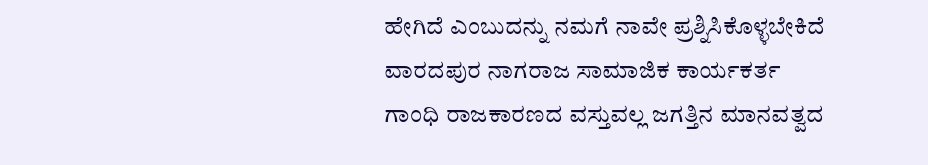ಹೇಗಿದೆ ಎಂಬುದನ್ನು ನಮಗೆ ನಾವೇ ಪ್ರಶ್ನಿಸಿಕೊಳ್ಳಬೇಕಿದೆ
ವಾರದಪುರ ನಾಗರಾಜ ಸಾಮಾಜಿಕ ಕಾರ್ಯಕರ್ತ
ಗಾಂಧಿ ರಾಜಕಾರಣದ ವಸ್ತುವಲ್ಲ ಜಗತ್ತಿನ ಮಾನವತ್ವದ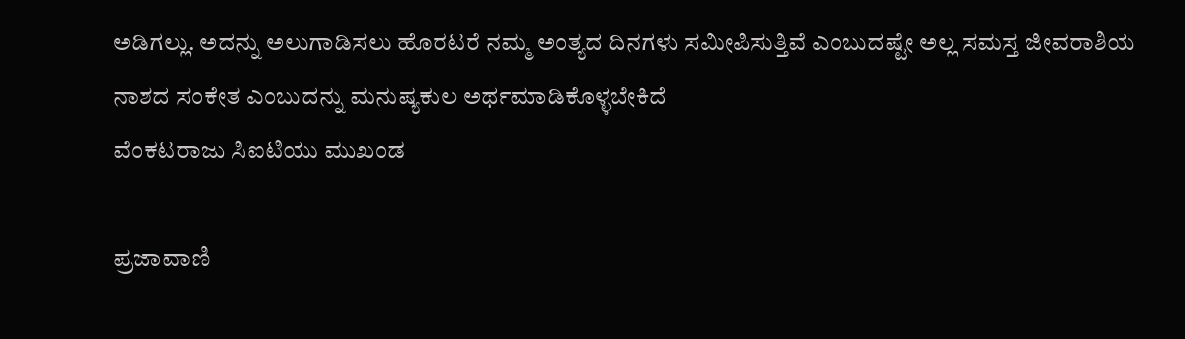ಅಡಿಗಲ್ಲು. ಅದನ್ನು ಅಲುಗಾಡಿಸಲು ಹೊರಟರೆ ನಮ್ಮ ಅಂತ್ಯದ ದಿನಗಳು ಸಮೀಪಿಸುತ್ತಿವೆ ಎಂಬುದಷ್ಟೇ ಅಲ್ಲ ಸಮಸ್ತ ಜೀವರಾಶಿಯ ನಾಶದ ಸಂಕೇತ ಎಂಬುದನ್ನು ಮನುಷ್ಯಕುಲ ಅರ್ಥಮಾಡಿಕೊಳ್ಳಬೇಕಿದೆ
ವೆಂಕಟರಾಜು ಸಿಐಟಿಯು ಮುಖಂಡ

ಪ್ರಜಾವಾಣಿ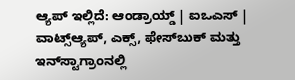ಆ್ಯಪ್ ಇಲ್ಲಿದೆ: ಆಂಡ್ರಾಯ್ಡ್ | ಐಒಎಸ್ | ವಾಟ್ಸ್ಆ್ಯಪ್, ಎಕ್ಸ್, ಫೇಸ್‌ಬುಕ್ ಮತ್ತು ಇನ್‌ಸ್ಟಾಗ್ರಾಂನಲ್ಲಿ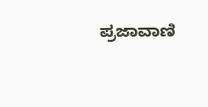ಪ್ರಜಾವಾಣಿ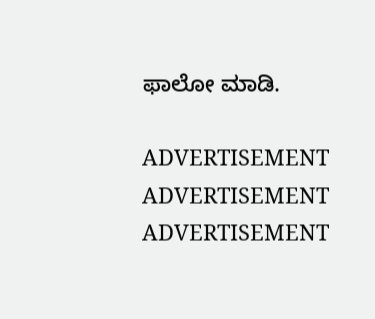ಫಾಲೋ ಮಾಡಿ.

ADVERTISEMENT
ADVERTISEMENT
ADVERTISEMENT